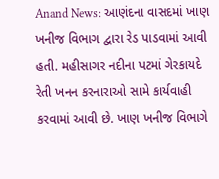Anand News: આણંદના વાસદમાં ખાણ ખનીજ વિભાગ દ્વારા રેડ પાડવામાં આવી હતી. મહીસાગર નદીના પટમાં ગેરકાયદે રેતી ખનન કરનારાઓ સામે કાર્યવાહી કરવામાં આવી છે. ખાણ ખનીજ વિભાગે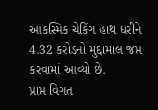આકસ્મિક ચેકિંગ હાથ ધરીને 4.32 કરોડનો મુદ્દામાલ જપ્ત કરવામાં આવ્યો છે.
પ્રાપ્ત વિગત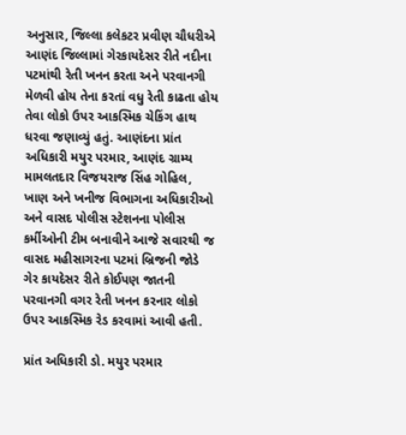અનુસાર, જિલ્લા કલેકટર પ્રવીણ ચૌધરીએ આણંદ જિલ્લામાં ગેરકાયદેસર રીતે નદીના પટમાંથી રેતી ખનન કરતા અને પરવાનગી મેળવી હોય તેના કરતાં વધુ રેતી કાઢતા હોય તેવા લોકો ઉપર આકસ્મિક ચેકિંગ હાથ ધરવા જણાવ્યું હતું. આણંદના પ્રાંત અધિકારી મયુર પરમાર, આણંદ ગ્રામ્ય મામલતદાર વિજયરાજ સિંહ ગોહિલ, ખાણ અને ખનીજ વિભાગના અધિકારીઓ અને વાસદ પોલીસ સ્ટેશનના પોલીસ કર્મીઓની ટીમ બનાવીને આજે સવારથી જ વાસદ મહીસાગરના પટમાં બ્રિજની જોડે ગેર કાયદેસર રીતે કોઈપણ જાતની પરવાનગી વગર રેતી ખનન કરનાર લોકો ઉપર આકસ્મિક રેડ કરવામાં આવી હતી.

પ્રાંત અધિકારી ડો. મયુર પરમાર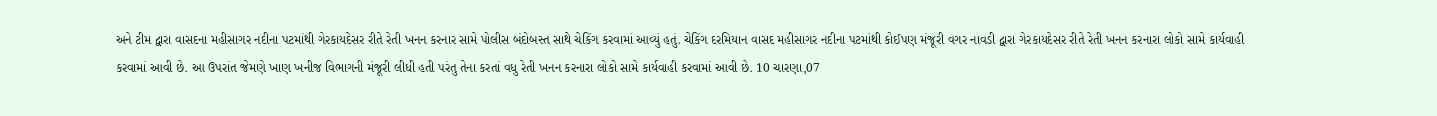અને ટીમ દ્વારા વાસદના મહીસાગર નદીના પટમાંથી ગેરકાયદેસર રીતે રેતી ખનન કરનાર સામે પોલીસ બંદોબસ્ત સાથે ચેકિંગ કરવામાં આવ્યું હતું. ચેકિંગ દરમિયાન વાસદ મહીસાગર નદીના પટમાંથી કોઈપણ મંજૂરી વગર નાવડી દ્વારા ગેરકાયદેસર રીતે રેતી ખનન કરનારા લોકો સામે કાર્યવાહી કરવામાં આવી છે. આ ઉપરાંત જેમણે ખાણ ખનીજ વિભાગની મંજૂરી લીધી હતી પરંતુ તેના કરતાં વધુ રેતી ખનન કરનારા લોકો સામે કાર્યવાહી કરવામાં આવી છે. 10 ચારણા,07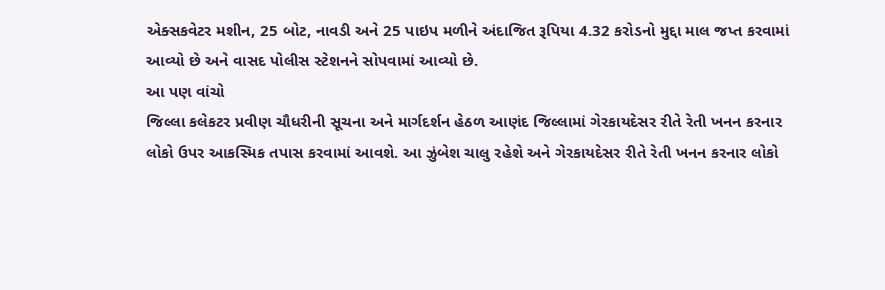એક્સકવેટર મશીન, 25 બોટ, નાવડી અને 25 પાઇપ મળીને અંદાજિત રૂપિયા 4.32 કરોડનો મુદ્દા માલ જપ્ત કરવામાં આવ્યો છે અને વાસદ પોલીસ સ્ટેશનને સોપવામાં આવ્યો છે.
આ પણ વાંચો
જિલ્લા કલેકટર પ્રવીણ ચૌધરીની સૂચના અને માર્ગદર્શન હેઠળ આણંદ જિલ્લામાં ગેરકાયદેસર રીતે રેતી ખનન કરનાર લોકો ઉપર આકસ્મિક તપાસ કરવામાં આવશે. આ ઝુંબેશ ચાલુ રહેશે અને ગેરકાયદેસર રીતે રેતી ખનન કરનાર લોકો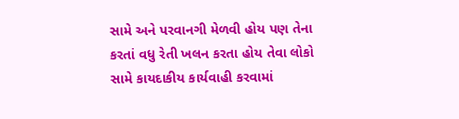સામે અને પરવાનગી મેળવી હોય પણ તેના કરતાં વધુ રેતી ખલન કરતા હોય તેવા લોકો સામે કાયદાકીય કાર્યવાહી કરવામાં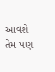આવશે તેમ પણ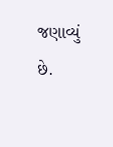જણાવ્યું છે.